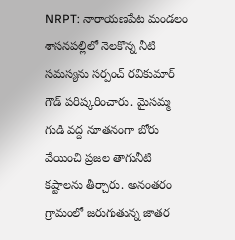NRPT: నారాయణపేట మండలం శాసనపల్లిలో నెలకొన్న నీటి సమస్యను సర్పంచ్ రవికుమార్ గౌడ్ పరిష్కరించారు. మైసమ్మ గుడి వద్ద నూతనంగా బోరు వేయించి ప్రజల తాగునీటి కష్టాలను తీర్చారు. అనంతరం గ్రామంలో జరుగుతున్న జాతర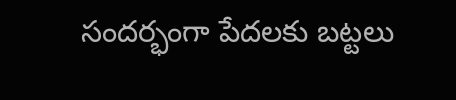సందర్భంగా పేదలకు బట్టలు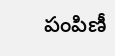పంపిణీ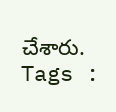చేశారు.
Tags :